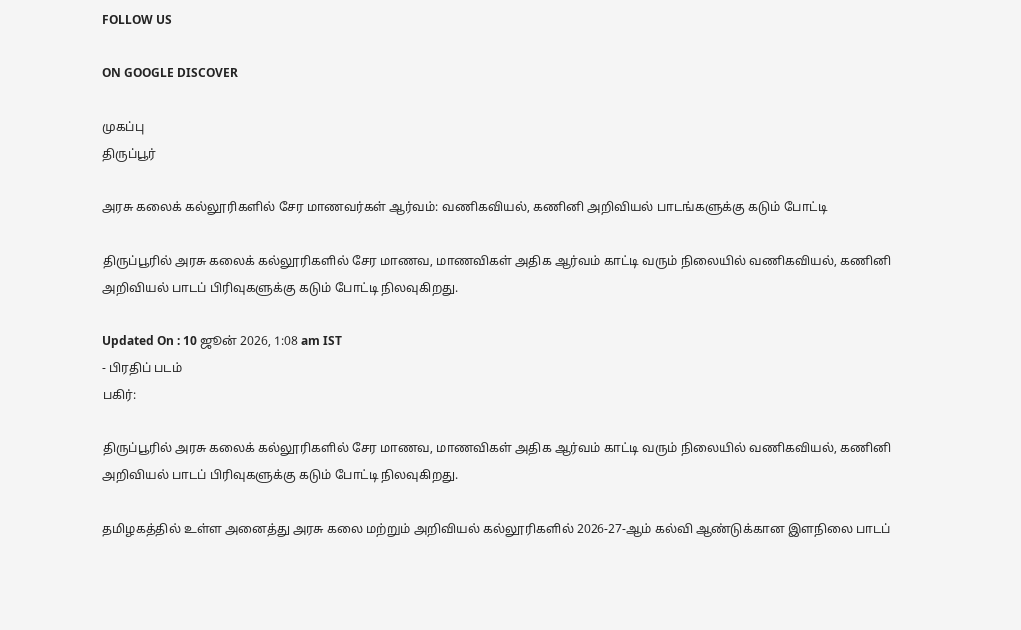FOLLOW US

ON GOOGLE DISCOVER

முகப்பு
திருப்பூர்

அரசு கலைக் கல்லூரிகளில் சேர மாணவர்கள் ஆர்வம்: வணிகவியல், கணினி அறிவியல் பாடங்களுக்கு கடும் போட்டி

திருப்பூரில் அரசு கலைக் கல்லூரிகளில் சேர மாணவ, மாணவிகள் அதிக ஆர்வம் காட்டி வரும் நிலையில் வணிகவியல், கணினி அறிவியல் பாடப் பிரிவுகளுக்கு கடும் போட்டி நிலவுகிறது.

Updated On : 10 ஜூன் 2026, 1:08 am IST
- பிரதிப் படம்
பகிர்:

திருப்பூரில் அரசு கலைக் கல்லூரிகளில் சேர மாணவ, மாணவிகள் அதிக ஆர்வம் காட்டி வரும் நிலையில் வணிகவியல், கணினி அறிவியல் பாடப் பிரிவுகளுக்கு கடும் போட்டி நிலவுகிறது.

தமிழகத்தில் உள்ள அனைத்து அரசு கலை மற்றும் அறிவியல் கல்லூரிகளில் 2026-27-ஆம் கல்வி ஆண்டுக்கான இளநிலை பாடப்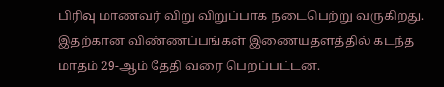பிரிவு மாணவர் விறு விறுப்பாக நடைபெற்று வருகிறது. இதற்கான விண்ணப்பங்கள் இணையதளத்தில் கடந்த மாதம் 29-ஆம் தேதி வரை பெறப்பட்டன.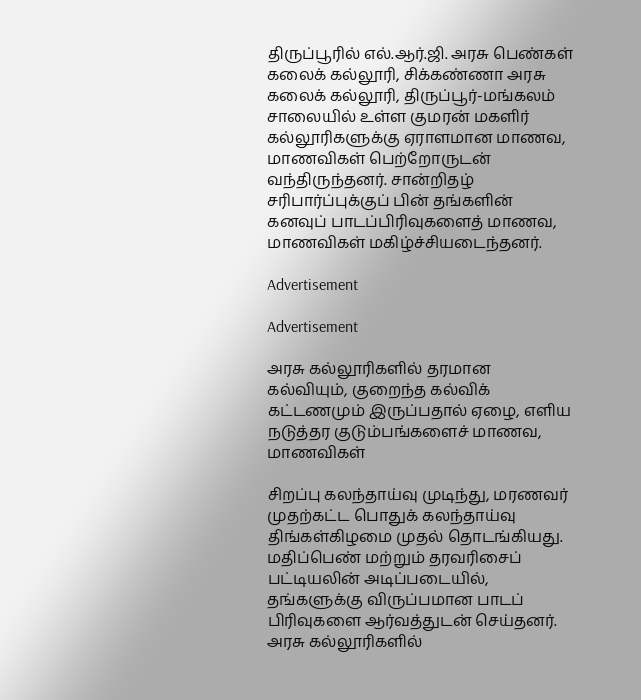திருப்பூரில் எல்.ஆர்.ஜி. அரசு பெண்கள் கலைக் கல்லூரி, சிக்கண்ணா அரசு கலைக் கல்லூரி, திருப்பூர்-மங்கலம் சாலையில் உள்ள குமரன் மகளிர் கல்லூரிகளுக்கு ஏராளமான மாணவ, மாணவிகள் பெற்றோருடன் வந்திருந்தனர். சான்றிதழ் சரிபார்ப்புக்குப் பின் தங்களின் கனவுப் பாடப்பிரிவுகளைத் மாணவ, மாணவிகள் மகிழ்ச்சியடைந்தனர்.

Advertisement

Advertisement

அரசு கல்லூரிகளில் தரமான கல்வியும், குறைந்த கல்விக் கட்டணமும் இருப்பதால் ஏழை, எளிய நடுத்தர குடும்பங்களைச் மாணவ, மாணவிகள்

சிறப்பு கலந்தாய்வு முடிந்து, மரணவர் முதற்கட்ட பொதுக் கலந்தாய்வு திங்கள்கிழமை முதல் தொடங்கியது. மதிப்பெண் மற்றும் தரவரிசைப் பட்டியலின் அடிப்படையில், தங்களுக்கு விருப்பமான பாடப் பிரிவுகளை ஆர்வத்துடன் செய்தனர். அரசு கல்லூரிகளில்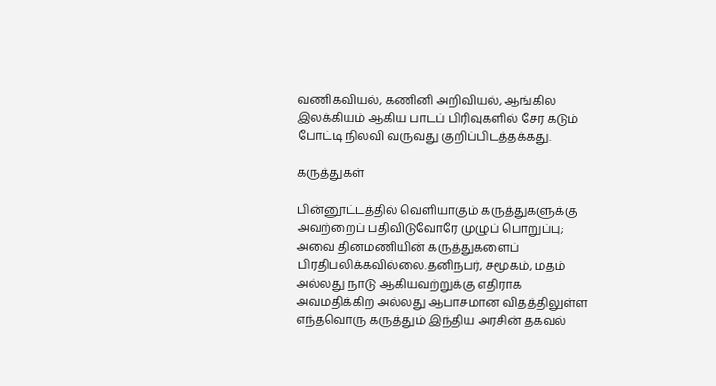வணிகவியல், கணினி அறிவியல், ஆங்கில இலக்கியம் ஆகிய பாடப் பிரிவுகளில் சேர கடும் போட்டி நிலவி வருவது குறிப்பிடத்தக்கது.

கருத்துகள்

பின்னூட்டத்தில் வெளியாகும் கருத்துகளுக்கு அவற்றைப் பதிவிடுவோரே முழுப் பொறுப்பு; அவை தினமணியின் கருத்துகளைப் பிரதிபலிக்கவில்லை.தனிநபர், சமூகம், மதம் அல்லது நாடு ஆகியவற்றுக்கு எதிராக அவமதிக்கிற அல்லது ஆபாசமான விதத்திலுள்ள எந்தவொரு கருத்தும் இந்திய அரசின் தகவல்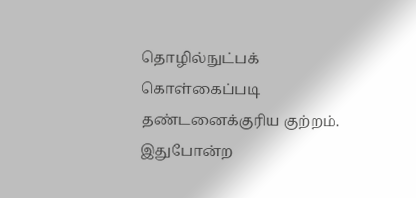தொழில்நுட்பக் கொள்கைப்படி தண்டனைக்குரிய குற்றம். இதுபோன்ற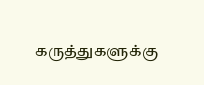கருத்துகளுக்கு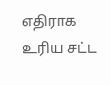எதிராக உரிய சட்ட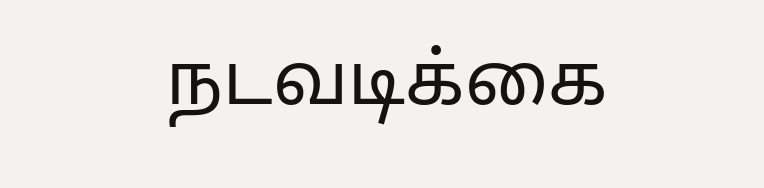நடவடிக்கை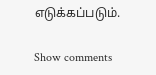எடுக்கப்படும்.

Show comments